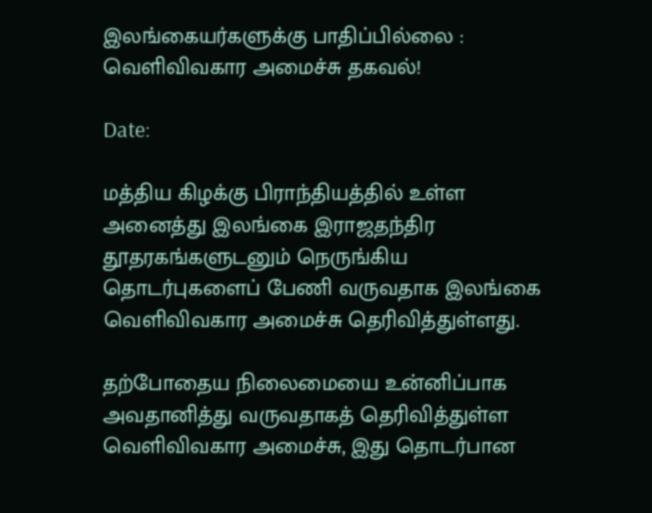இலங்கையர்களுக்கு பாதிப்பில்லை : வெளிவிவகார அமைச்சு தகவல்!

Date:

மத்திய கிழக்கு பிராந்தியத்தில் உள்ள அனைத்து இலங்கை இராஜதந்திர தூதரகங்களுடனும் நெருங்கிய தொடர்புகளைப் பேணி வருவதாக இலங்கை வெளிவிவகார அமைச்சு தெரிவித்துள்ளது.

தற்போதைய நிலைமையை உன்னிப்பாக அவதானித்து வருவதாகத் தெரிவித்துள்ள வெளிவிவகார அமைச்சு, இது தொடர்பான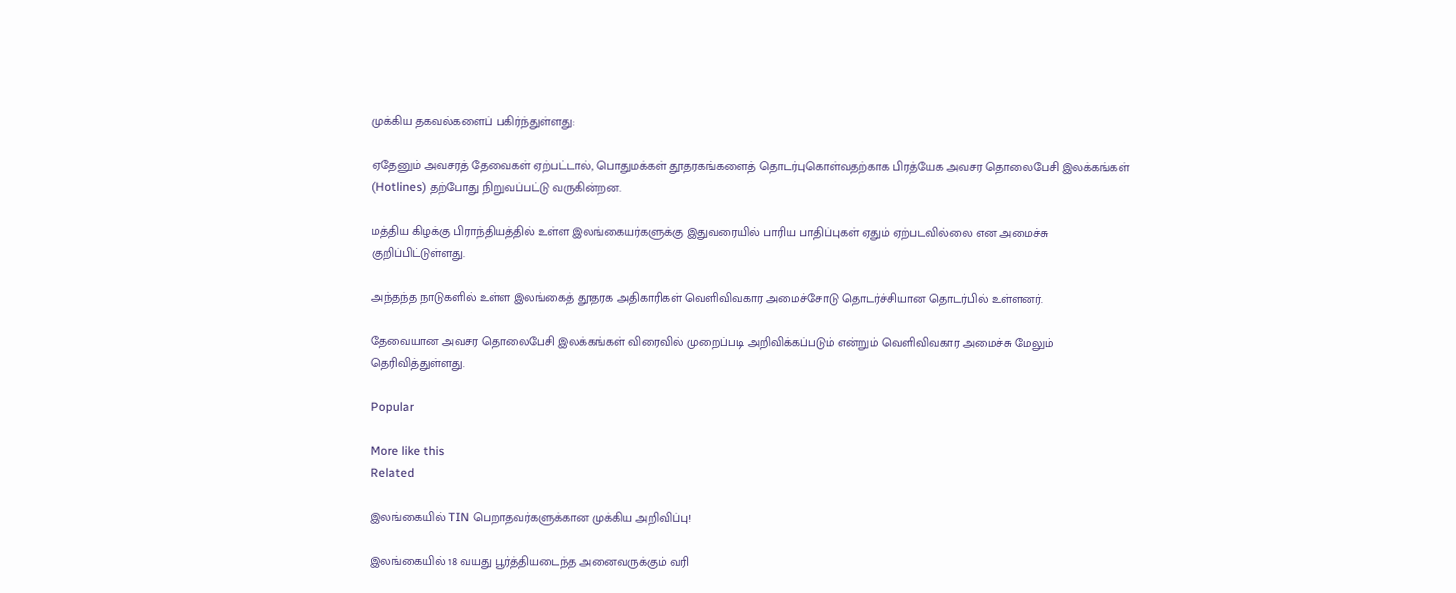முக்கிய தகவல்களைப் பகிர்ந்துள்ளது:

ஏதேனும் அவசரத் தேவைகள் ஏற்பட்டால், பொதுமக்கள் தூதரகங்களைத் தொடர்புகொள்வதற்காக பிரத்யேக அவசர தொலைபேசி இலக்கங்கள் (Hotlines) தற்போது நிறுவப்பட்டு வருகின்றன.

மத்திய கிழக்கு பிராந்தியத்தில் உள்ள இலங்கையர்களுக்கு இதுவரையில் பாரிய பாதிப்புகள் ஏதும் ஏற்படவில்லை என அமைச்சு குறிப்பிட்டுள்ளது.

அந்தந்த நாடுகளில் உள்ள இலங்கைத் தூதரக அதிகாரிகள் வெளிவிவகார அமைச்சோடு தொடர்ச்சியான தொடர்பில் உள்ளனர்.

தேவையான அவசர தொலைபேசி இலக்கங்கள் விரைவில் முறைப்படி அறிவிக்கப்படும் என்றும் வெளிவிவகார அமைச்சு மேலும் தெரிவித்துள்ளது.

Popular

More like this
Related

இலங்கையில் TIN பெறாதவர்களுக்கான முக்கிய அறிவிப்பு!

இலங்கையில் 18 வயது பூர்த்தியடைந்த அனைவருக்கும் வரி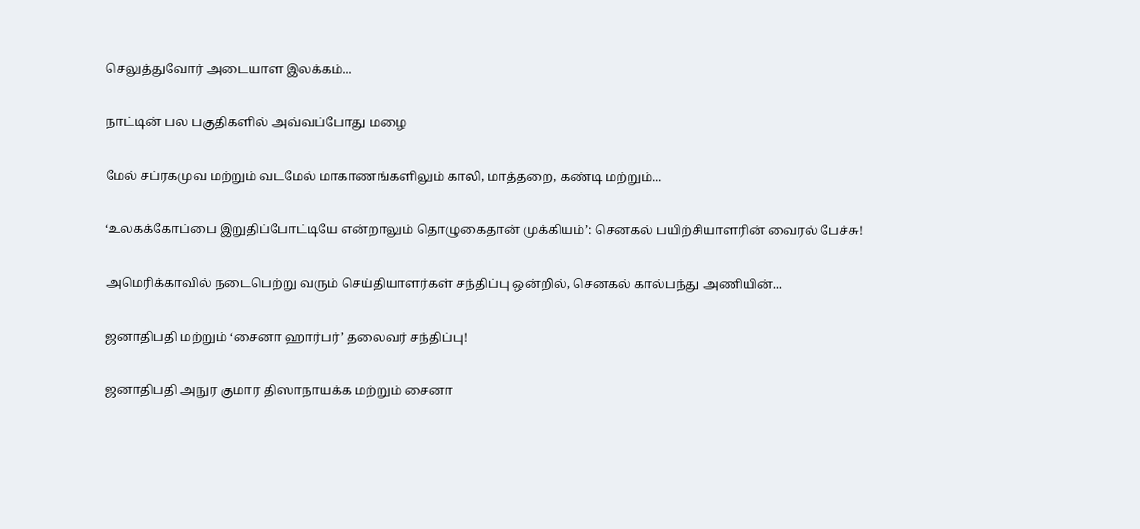செலுத்துவோர் அடையாள இலக்கம்...

நாட்டின் பல பகுதிகளில் அவ்வப்போது மழை

மேல் சப்ரகமுவ மற்றும் வடமேல் மாகாணங்களிலும் காலி, மாத்தறை, கண்டி மற்றும்...

‘உலகக்கோப்பை இறுதிப்போட்டியே என்றாலும் தொழுகைதான் முக்கியம்’: செனகல் பயிற்சியாளரின் வைரல் பேச்சு!

அமெரிக்காவில் நடைபெற்று வரும் செய்தியாளர்கள் சந்திப்பு ஒன்றில், செனகல் கால்பந்து அணியின்...

ஜனாதிபதி மற்றும் ‘சைனா ஹார்பர்’ தலைவர் சந்திப்பு!

ஜனாதிபதி அநுர குமார திஸாநாயக்க மற்றும் சைனா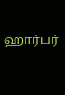ஹார்பர்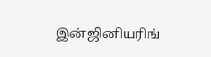இன்ஜினியரிங்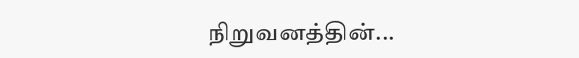நிறுவனத்தின்...